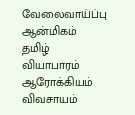வேலைவாய்ப்பு ஆன்மிகம் தமிழ் வியாபாரம் ஆரோக்கியம் விவசாயம்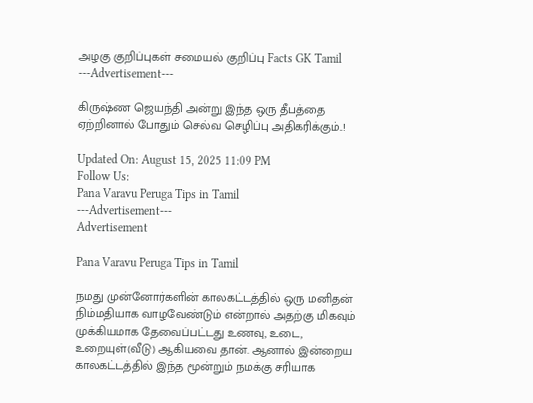அழகு குறிப்புகள் சமையல் குறிப்பு Facts GK Tamil
---Advertisement---

கிருஷ்ண ஜெயந்தி அன்று இந்த ஒரு தீபத்தை ஏற்றினால் போதும் செல்வ செழிப்பு அதிகரிக்கும்..!

Updated On: August 15, 2025 11:09 PM
Follow Us:
Pana Varavu Peruga Tips in Tamil
---Advertisement---
Advertisement

Pana Varavu Peruga Tips in Tamil

நமது முன்னோர்களின் காலகட்டத்தில் ஒரு மனிதன் நிம்மதியாக வாழவேண்டும் என்றால் அதற்கு மிகவும் முக்கியமாக தேவைப்பட்டது உணவு, உடை, உறையுள்(வீடு) ஆகியவை தான். ஆனால் இன்றைய காலகட்டத்தில் இந்த மூன்றும் நமக்கு சரியாக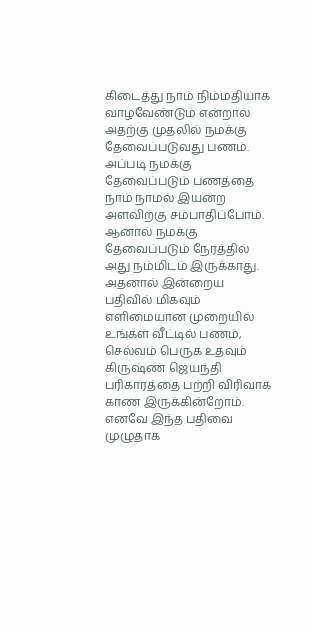கிடைத்து நாம் நிம்மதியாக வாழவேண்டும் என்றால் அதற்கு முதலில் நமக்கு தேவைப்படுவது பணம். அப்படி நமக்கு தேவைப்படும் பணத்தை நாம் நாமல் இயன்ற அளவிற்கு சம்பாதிப்போம். ஆனால் நமக்கு தேவைப்படும் நேரத்தில் அது நம்மிடம் இருக்காது. அதனால் இன்றைய பதிவில் மிகவும் எளிமையான முறையில் உங்கள் வீட்டில் பணம், செல்வம் பெருக உதவும் கிருஷ்ண ஜெயந்தி பரிகாரத்தை பற்றி விரிவாக காண இருக்கின்றோம். எனவே இந்த பதிவை முழுதாக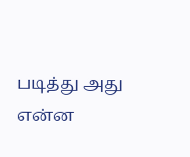படித்து அது என்ன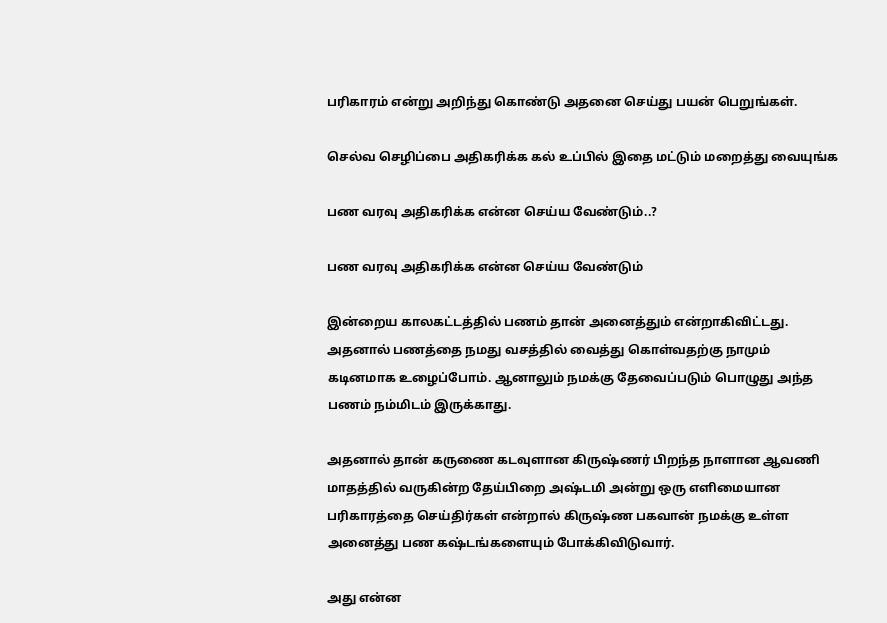பரிகாரம் என்று அறிந்து கொண்டு அதனை செய்து பயன் பெறுங்கள்.

செல்வ செழிப்பை அதிகரிக்க கல் உப்பில் இதை மட்டும் மறைத்து வையுங்க

பண வரவு அதிகரிக்க என்ன செய்ய வேண்டும்..?

பண வரவு அதிகரிக்க என்ன செய்ய வேண்டும்

இன்றைய காலகட்டத்தில் பணம் தான் அனைத்தும் என்றாகிவிட்டது. அதனால் பணத்தை நமது வசத்தில் வைத்து கொள்வதற்கு நாமும் கடினமாக உழைப்போம். ஆனாலும் நமக்கு தேவைப்படும் பொழுது அந்த பணம் நம்மிடம் இருக்காது.

அதனால் தான் கருணை கடவுளான கிருஷ்ணர் பிறந்த நாளான ஆவணி மாதத்தில் வருகின்ற தேய்பிறை அஷ்டமி அன்று ஒரு எளிமையான பரிகாரத்தை செய்திர்கள் என்றால் கிருஷ்ண பகவான் நமக்கு உள்ள அனைத்து பண கஷ்டங்களையும் போக்கிவிடுவார்.

அது என்ன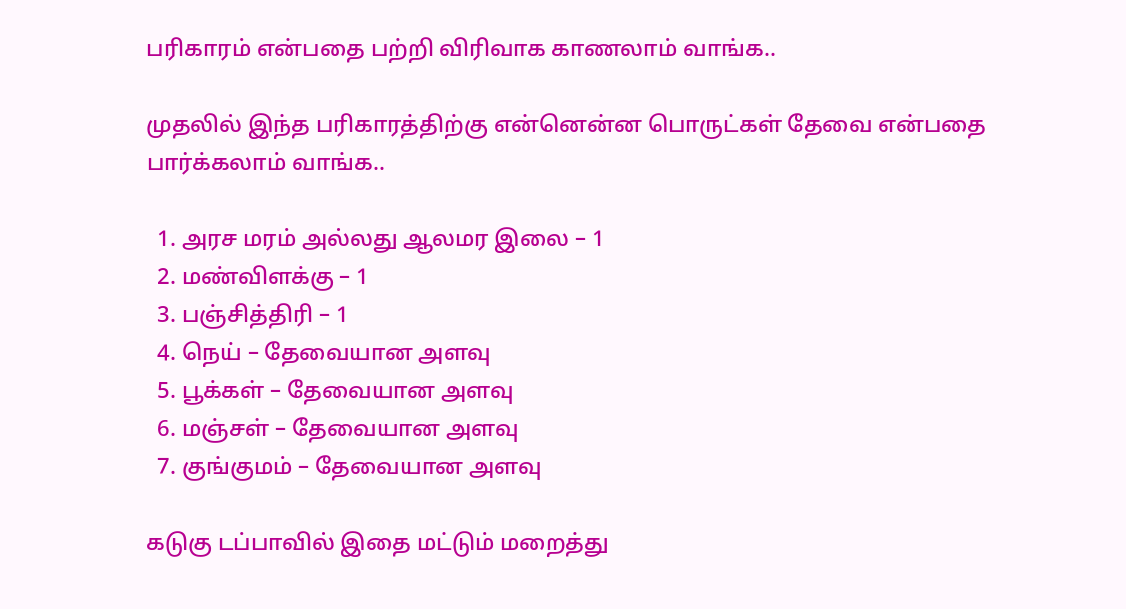பரிகாரம் என்பதை பற்றி விரிவாக காணலாம் வாங்க..

முதலில் இந்த பரிகாரத்திற்கு என்னென்ன பொருட்கள் தேவை என்பதை பார்க்கலாம் வாங்க..

  1. அரச மரம் அல்லது ஆலமர இலை – 1
  2. மண்விளக்கு – 1
  3. பஞ்சித்திரி – 1
  4. நெய் – தேவையான அளவு
  5. பூக்கள் – தேவையான அளவு
  6. மஞ்சள் – தேவையான அளவு
  7. குங்குமம் – தேவையான அளவு

கடுகு டப்பாவில் இதை மட்டும் மறைத்து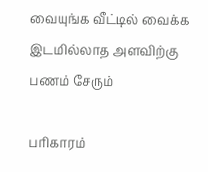வையுங்க வீட்டில் வைக்க இடமில்லாத அளவிற்கு பணம் சேரும்

பரிகாரம்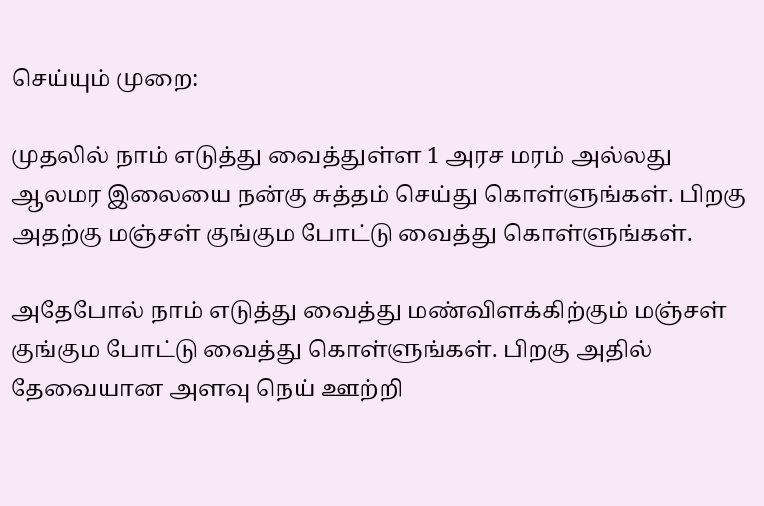செய்யும் முறை:

முதலில் நாம் எடுத்து வைத்துள்ள 1 அரச மரம் அல்லது ஆலமர இலையை நன்கு சுத்தம் செய்து கொள்ளுங்கள். பிறகு அதற்கு மஞ்சள் குங்கும போட்டு வைத்து கொள்ளுங்கள்.

அதேபோல் நாம் எடுத்து வைத்து மண்விளக்கிற்கும் மஞ்சள் குங்கும போட்டு வைத்து கொள்ளுங்கள். பிறகு அதில் தேவையான அளவு நெய் ஊற்றி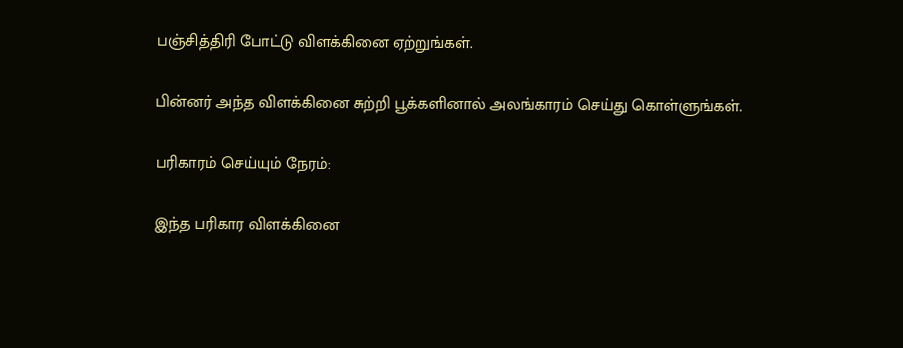பஞ்சித்திரி போட்டு விளக்கினை ஏற்றுங்கள்.

பின்னர் அந்த விளக்கினை சுற்றி பூக்களினால் அலங்காரம் செய்து கொள்ளுங்கள்.

பரிகாரம் செய்யும் நேரம்:

இந்த பரிகார விளக்கினை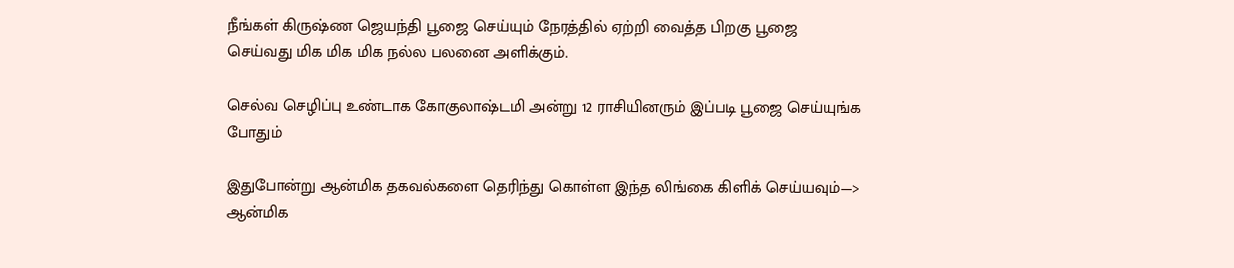நீங்கள் கிருஷ்ண ஜெயந்தி பூஜை செய்யும் நேரத்தில் ஏற்றி வைத்த பிறகு பூஜை செய்வது மிக மிக மிக நல்ல பலனை அளிக்கும்.

செல்வ செழிப்பு உண்டாக கோகுலாஷ்டமி அன்று 12 ராசியினரும் இப்படி பூஜை செய்யுங்க போதும்

இதுபோன்று ஆன்மிக தகவல்களை தெரிந்து கொள்ள இந்த லிங்கை கிளிக் செய்யவும்—> ஆன்மிக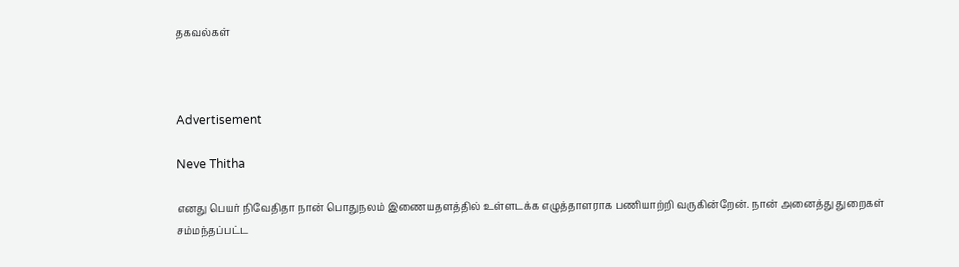தகவல்கள்



Advertisement

Neve Thitha

எனது பெயர் நிவேதிதா நான் பொதுநலம் இணையதளத்தில் உள்ளடக்க எழுத்தாளராக பணியாற்றி வருகின்றேன். நான் அனைத்து துறைகள் சம்மந்தப்பட்ட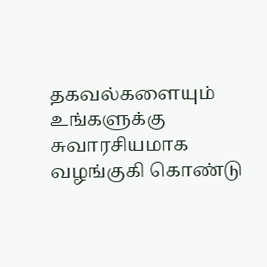தகவல்களையும் உங்களுக்கு சுவாரசியமாக வழங்குகி கொண்டு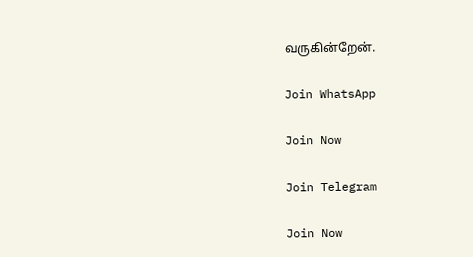வருகின்றேன்.

Join WhatsApp

Join Now

Join Telegram

Join Now